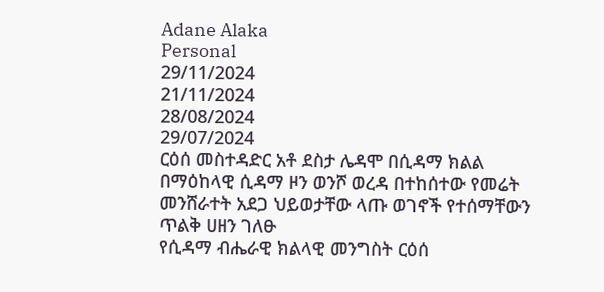Adane Alaka
Personal
29/11/2024
21/11/2024
28/08/2024
29/07/2024
ርዕሰ መስተዳድር አቶ ደስታ ሌዳሞ በሲዳማ ክልል በማዕከላዊ ሲዳማ ዞን ወንሾ ወረዳ በተከሰተው የመሬት መንሸራተት አደጋ ህይወታቸው ላጡ ወገኖች የተሰማቸውን ጥልቅ ሀዘን ገለፁ
የሲዳማ ብሔራዊ ክልላዊ መንግስት ርዕሰ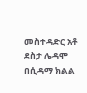መስተዳድር አቶ ደስታ ሌዳሞ በሲዳማ ክልል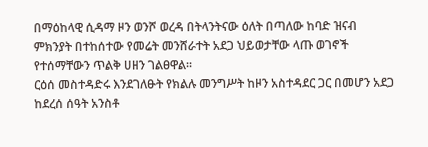በማዕከላዊ ሲዳማ ዞን ወንሾ ወረዳ በትላንትናው ዕለት በጣለው ከባድ ዝናብ ምክንያት በተከሰተው የመሬት መንሸራተት አደጋ ህይወታቸው ላጡ ወገኖች የተሰማቸውን ጥልቅ ሀዘን ገልፀዋል።
ርዕሰ መስተዳድሩ እንደገለፁት የክልሉ መንግሥት ከዞን አስተዳደር ጋር በመሆን አደጋ ከደረሰ ሰዓት አንስቶ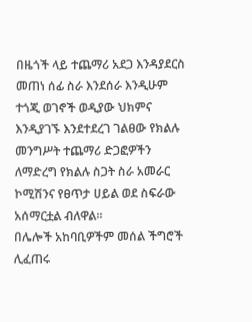በዜጎች ላይ ተጨማሪ አደጋ እንዳያደርስ መጠነ ሰፊ ስራ እንደሰራ እንዲሁም ተጎጂ ወገኖች ወዲያው ህክምና እንዲያገኙ እንደተደረገ ገልፀው የክልሉ መንግሥት ተጨማሪ ድጋፎዎችን ለማድረግ የክልሉ ስጋት ስራ አመራር ኮሚሽንና የፀጥታ ሀይል ወደ ስፍራው አሰማርቷል ብለዋል።
በሌሎች አከባቢዎችም መሰል ችግሮች ሊፈጠሩ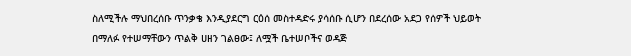ስለሚችሉ ማህበረሰቡ ጥንቃቄ እንዲያደርግ ርዕሰ መስተዳድሩ ያሳሰቡ ሲሆን በደረሰው አደጋ የሰዎች ህይወት በማለፉ የተሠማቸውን ጥልቅ ሀዘን ገልፀው፤ ለሟች ቤተሠቦችና ወዳጅ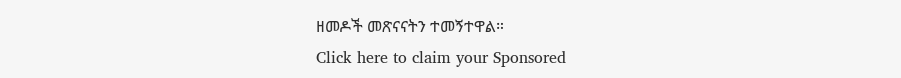ዘመዶች መጽናናትን ተመኝተዋል።
Click here to claim your Sponsored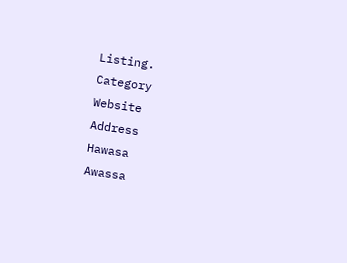Listing.
Category
Website
Address
Hawasa
Awassa